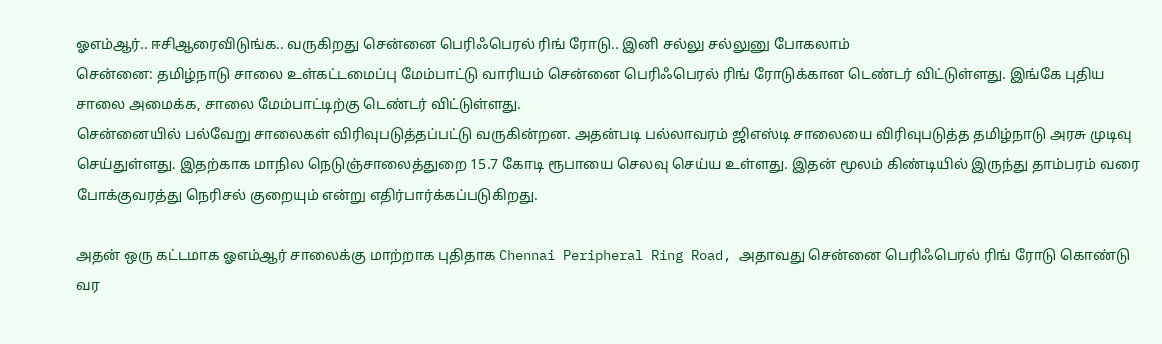ஓஎம்ஆர்.. ஈசிஆரைவிடுங்க.. வருகிறது சென்னை பெரிஃபெரல் ரிங் ரோடு.. இனி சல்லு சல்லுனு போகலாம்
சென்னை: தமிழ்நாடு சாலை உள்கட்டமைப்பு மேம்பாட்டு வாரியம் சென்னை பெரிஃபெரல் ரிங் ரோடுக்கான டெண்டர் விட்டுள்ளது. இங்கே புதிய சாலை அமைக்க, சாலை மேம்பாட்டிற்கு டெண்டர் விட்டுள்ளது.
சென்னையில் பல்வேறு சாலைகள் விரிவுபடுத்தப்பட்டு வருகின்றன. அதன்படி பல்லாவரம் ஜிஎஸ்டி சாலையை விரிவுபடுத்த தமிழ்நாடு அரசு முடிவு செய்துள்ளது. இதற்காக மாநில நெடுஞ்சாலைத்துறை 15.7 கோடி ரூபாயை செலவு செய்ய உள்ளது. இதன் மூலம் கிண்டியில் இருந்து தாம்பரம் வரை போக்குவரத்து நெரிசல் குறையும் என்று எதிர்பார்க்கப்படுகிறது.

அதன் ஒரு கட்டமாக ஓஎம்ஆர் சாலைக்கு மாற்றாக புதிதாக Chennai Peripheral Ring Road, அதாவது சென்னை பெரிஃபெரல் ரிங் ரோடு கொண்டு வர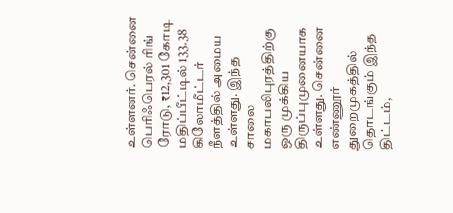உள்ளனர். சென்னை பெரிஃபெரல் ரிங் ரோடு, ₹12,301 கோடி மதிப்பீட்டில் 133.38 கிலோமீட்டர் நீளத்தில் அமைய உள்ளது. இந்த சாலை மகாபலிபுரத்திற்கு ஒரு முக்கிய திருப்புமுனையாக உள்ளது. சென்னை எண்ணூர் துறைமுகத்தில் தொடங்கும் இந்த திட்டம்,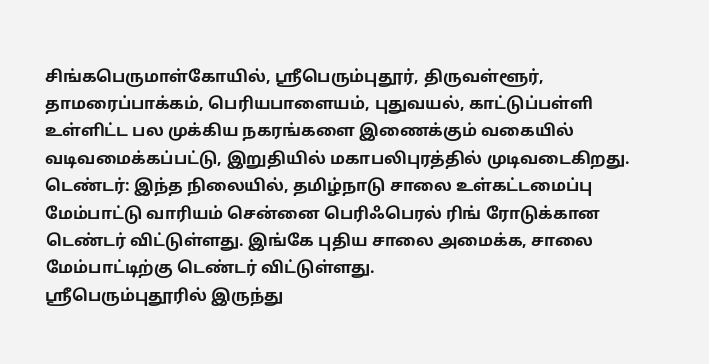சிங்கபெருமாள்கோயில், ஸ்ரீபெரும்புதூர், திருவள்ளூர், தாமரைப்பாக்கம், பெரியபாளையம், புதுவயல், காட்டுப்பள்ளி உள்ளிட்ட பல முக்கிய நகரங்களை இணைக்கும் வகையில் வடிவமைக்கப்பட்டு, இறுதியில் மகாபலிபுரத்தில் முடிவடைகிறது.
டெண்டர்: இந்த நிலையில், தமிழ்நாடு சாலை உள்கட்டமைப்பு மேம்பாட்டு வாரியம் சென்னை பெரிஃபெரல் ரிங் ரோடுக்கான டெண்டர் விட்டுள்ளது. இங்கே புதிய சாலை அமைக்க, சாலை மேம்பாட்டிற்கு டெண்டர் விட்டுள்ளது.
ஸ்ரீபெரும்புதூரில் இருந்து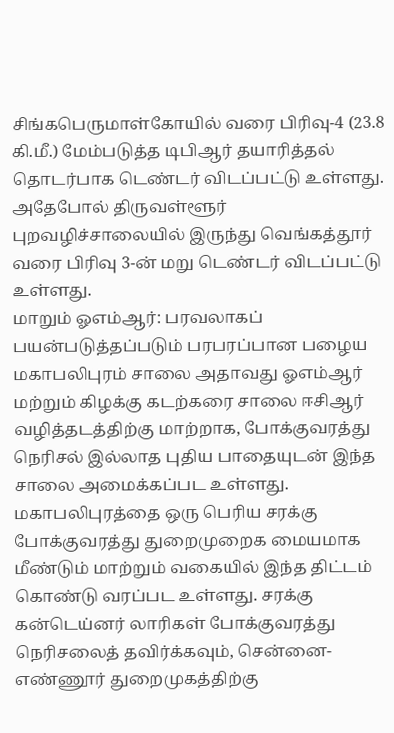சிங்கபெருமாள்கோயில் வரை பிரிவு-4 (23.8 கி.மீ.) மேம்படுத்த டிபிஆர் தயாரித்தல் தொடர்பாக டெண்டர் விடப்பட்டு உள்ளது. அதேபோல் திருவள்ளூர் புறவழிச்சாலையில் இருந்து வெங்கத்தூர் வரை பிரிவு 3-ன் மறு டெண்டர் விடப்பட்டு உள்ளது.
மாறும் ஓஎம்ஆர்: பரவலாகப் பயன்படுத்தப்படும் பரபரப்பான பழைய மகாபலிபுரம் சாலை அதாவது ஓஎம்ஆர் மற்றும் கிழக்கு கடற்கரை சாலை ஈசிஆர் வழித்தடத்திற்கு மாற்றாக, போக்குவரத்து நெரிசல் இல்லாத புதிய பாதையுடன் இந்த சாலை அமைக்கப்பட உள்ளது. மகாபலிபுரத்தை ஒரு பெரிய சரக்கு போக்குவரத்து துறைமுறைக மையமாக மீண்டும் மாற்றும் வகையில் இந்த திட்டம் கொண்டு வரப்பட உள்ளது. சரக்கு கன்டெய்னர் லாரிகள் போக்குவரத்து நெரிசலைத் தவிர்க்கவும், சென்னை-எண்ணூர் துறைமுகத்திற்கு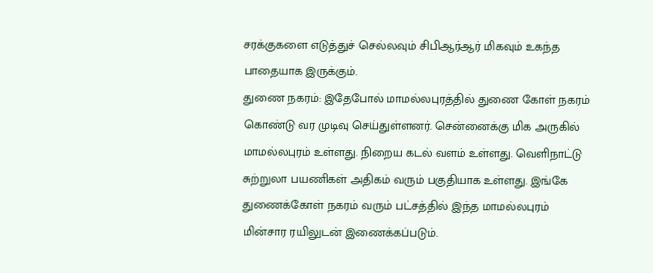சரக்குகளை எடுத்துச் செல்லவும் சிபிஆர்ஆர் மிகவும் உகந்த பாதையாக இருக்கும்.
துணை நகரம்: இதேபோல் மாமல்லபுரத்தில் துணை கோள் நகரம் கொண்டு வர முடிவு செய்துள்ளனர். சென்னைக்கு மிக அருகில் மாமல்லபுரம் உள்ளது. நிறைய கடல் வளம் உள்ளது. வெளிநாட்டு சுற்றுலா பயணிகள் அதிகம் வரும் பகுதியாக உள்ளது. இங்கே துணைக்கோள் நகரம் வரும் பட்சத்தில் இந்த மாமல்லபுரம் மின்சார ரயிலுடன் இணைக்கப்படும்.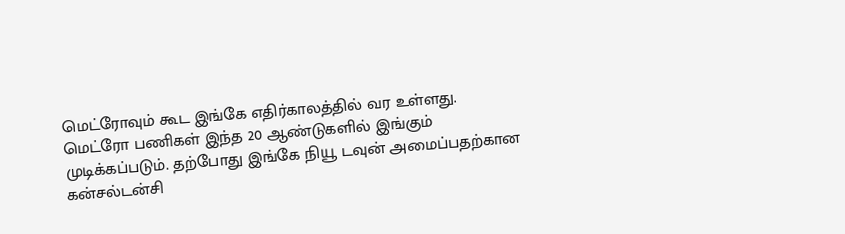மெட்ரோவும் கூட இங்கே எதிர்காலத்தில் வர உள்ளது.
மெட்ரோ பணிகள் இந்த 20 ஆண்டுகளில் இங்கும் முடிக்கப்படும். தற்போது இங்கே நியூ டவுன் அமைப்பதற்கான கன்சல்டன்சி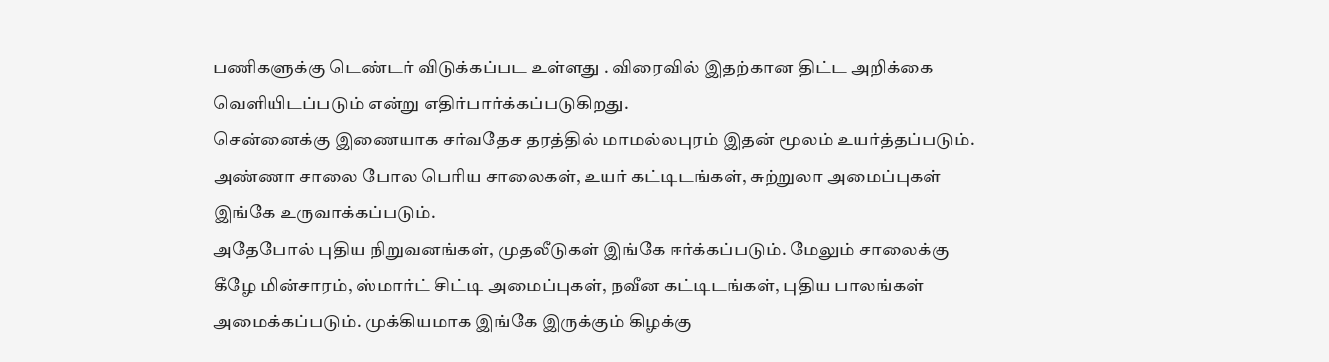பணிகளுக்கு டெண்டர் விடுக்கப்பட உள்ளது . விரைவில் இதற்கான திட்ட அறிக்கை வெளியிடப்படும் என்று எதிர்பார்க்கப்படுகிறது.
சென்னைக்கு இணையாக சர்வதேச தரத்தில் மாமல்லபுரம் இதன் மூலம் உயர்த்தப்படும். அண்ணா சாலை போல பெரிய சாலைகள், உயர் கட்டிடங்கள், சுற்றுலா அமைப்புகள் இங்கே உருவாக்கப்படும்.
அதேபோல் புதிய நிறுவனங்கள், முதலீடுகள் இங்கே ஈர்க்கப்படும். மேலும் சாலைக்கு கீழே மின்சாரம், ஸ்மார்ட் சிட்டி அமைப்புகள், நவீன கட்டிடங்கள், புதிய பாலங்கள் அமைக்கப்படும். முக்கியமாக இங்கே இருக்கும் கிழக்கு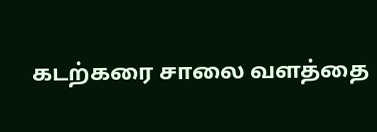கடற்கரை சாலை வளத்தை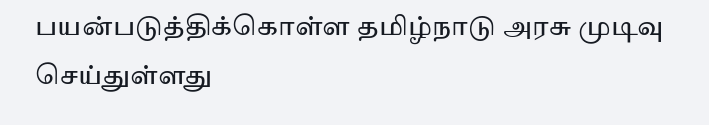பயன்படுத்திக்கொள்ள தமிழ்நாடு அரசு முடிவு செய்துள்ளது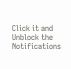Click it and Unblock the Notifications